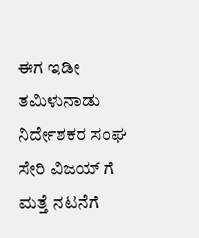ಈಗ ಇಡೀ ತಮಿಳುನಾಡು ನಿರ್ದೇಶಕರ ಸಂಘ ಸೇರಿ ವಿಜಯ್ ಗೆ ಮತ್ತೆ ನಟನೆಗೆ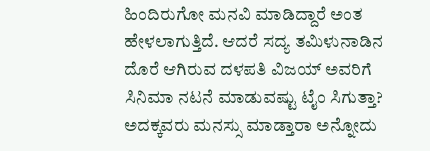ಹಿಂದಿರುಗೋ ಮನವಿ ಮಾಡಿದ್ದಾರೆ ಅಂತ ಹೇಳಲಾಗುತ್ತಿದೆ. ಆದರೆ ಸದ್ಯ ತಮಿಳುನಾಡಿನ ದೊರೆ ಆಗಿರುವ ದಳಪತಿ ವಿಜಯ್ ಅವರಿಗೆ ಸಿನಿಮಾ ನಟನೆ ಮಾಡುವಷ್ಟು ಟೈಂ ಸಿಗುತ್ತಾ? ಅದಕ್ಕವರು ಮನಸ್ಸು ಮಾಡ್ತಾರಾ ಅನ್ನೋದು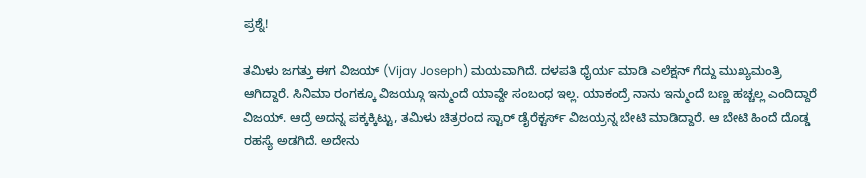ಪ್ರಶ್ನೆ!

ತಮಿಳು ಜಗತ್ತು ಈಗ ವಿಜಯ್ (Vijay Joseph) ಮಯವಾಗಿದೆ. ದಳಪತಿ ಧೈರ್ಯ ಮಾಡಿ ಎಲೆಕ್ಷನ್ ಗೆದ್ದು ಮುಖ್ಯಮಂತ್ರಿ ಆಗಿದ್ದಾರೆ. ಸಿನಿಮಾ ರಂಗಕ್ಕೂ ವಿಜಯ್ಗೂ ಇನ್ಮುಂದೆ ಯಾವ್ದೇ ಸಂಬಂಧ ಇಲ್ಲ. ಯಾಕಂದ್ರೆ ನಾನು ಇನ್ಮುಂದೆ ಬಣ್ಣ ಹಚ್ಚಲ್ಲ ಎಂದಿದ್ದಾರೆ ವಿಜಯ್. ಆದ್ರೆ ಅದನ್ನ ಪಕ್ಕಕ್ಕಿಟ್ಟು, ತಮಿಳು ಚಿತ್ರರಂದ ಸ್ಟಾರ್ ಡೈರೆಕ್ಟರ್ಸ್ ವಿಜಯ್ರನ್ನ ಬೇಟಿ ಮಾಡಿದ್ದಾರೆ. ಆ ಬೇಟಿ ಹಿಂದೆ ದೊಡ್ಡ ರಹಸ್ಯೆ ಅಡಗಿದೆ. ಅದೇನು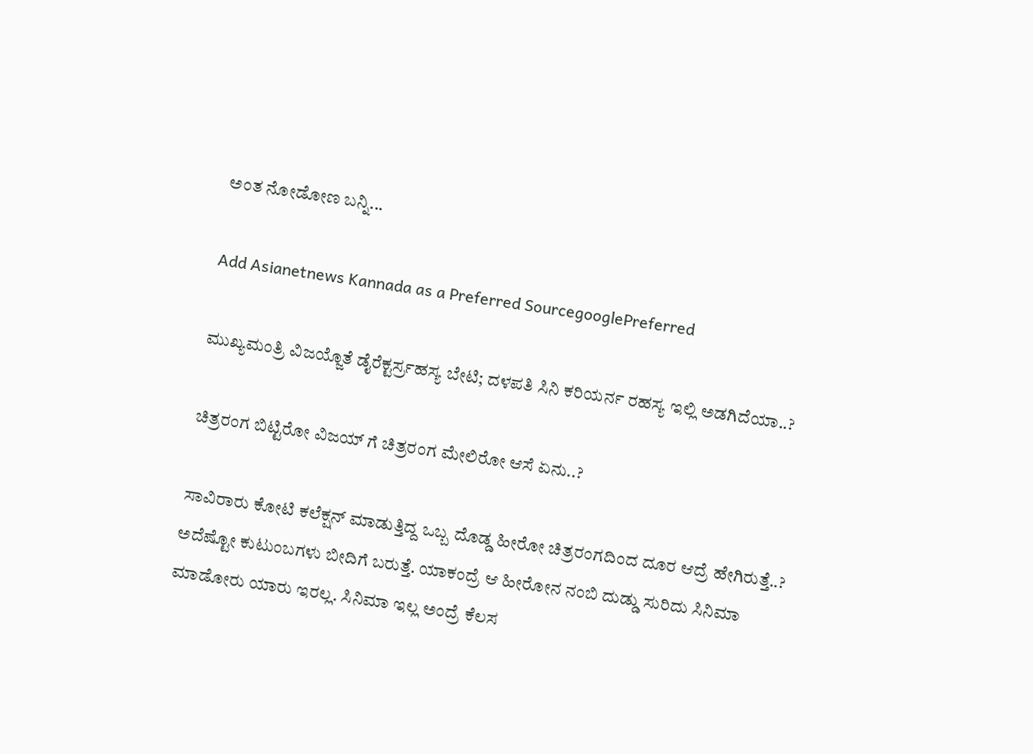ಅಂತ ನೋಡೋಣ ಬನ್ನಿ...

Add Asianetnews Kannada as a Preferred SourcegooglePreferred

ಮುಖ್ಯಮಂತ್ರಿ ವಿಜಯ್ಜೊತೆ ಡೈರೆಕ್ಟರ್ಸ್ರಹಸ್ಯ ಬೇಟಿ; ದಳಪತಿ ಸಿನಿ ಕರಿಯರ್ನ ರಹಸ್ಯ ಇಲ್ಲಿ ಅಡಗಿದೆಯಾ..?

ಚಿತ್ರರಂಗ ಬಿಟ್ಟಿರೋ ವಿಜಯ್ ಗೆ ಚಿತ್ರರಂಗ ಮೇಲಿರೋ ಆಸೆ ಏನು..?

ಸಾವಿರಾರು ಕೋಟಿ ಕಲೆಕ್ಷನ್ ಮಾಡುತ್ತಿದ್ದ ಒಬ್ಬ ದೊಡ್ಡ ಹೀರೋ ಚಿತ್ರರಂಗದಿಂದ ದೂರ ಆದ್ರೆ ಹೇಗಿರುತ್ತೆ..? ಅದೆಷ್ಟೋ ಕುಟುಂಬಗಳು ಬೀದಿಗೆ ಬರುತ್ತೆ. ಯಾಕಂದ್ರೆ ಆ ಹೀರೋನ ನಂಬಿ ದುಡ್ಡು ಸುರಿದು ಸಿನಿಮಾ ಮಾಡೋರು ಯಾರು ಇರಲ್ಲ. ಸಿನಿಮಾ ಇಲ್ಲ ಅಂದ್ರೆ ಕೆಲಸ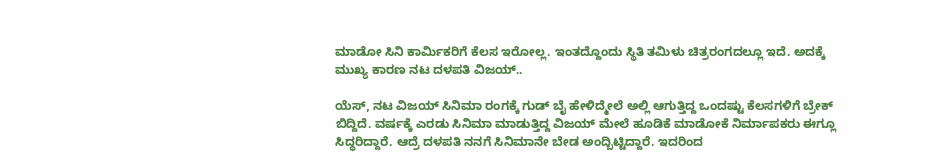ಮಾಡೋ ಸಿನಿ ಕಾರ್ಮಿಕರಿಗೆ ಕೆಲಸ ಇರೋಲ್ಲ. ಇಂತದ್ದೊಂದು ಸ್ಥಿತಿ ತಮಿಳು ಚಿತ್ರರಂಗದಲ್ಲೂ ಇದೆ. ಅದಕ್ಕೆ ಮುಖ್ಯ ಕಾರಣ ನಟ ದಳಪತಿ ವಿಜಯ್..

ಯೆಸ್, ನಟ ವಿಜಯ್ ಸಿನಿಮಾ ರಂಗಕ್ಕೆ ಗುಡ್ ಬೈ ಹೇಳಿದ್ಮೇಲೆ ಅಲ್ಲಿ ಆಗುತ್ತಿದ್ದ ಒಂದಷ್ಟು ಕೆಲಸಗಳಿಗೆ ಬ್ರೇಕ್ ಬಿದ್ದಿದೆ. ವರ್ಷಕ್ಕೆ ಎರಡು ಸಿನಿಮಾ ಮಾಡುತ್ತಿದ್ದ ವಿಜಯ್ ಮೇಲೆ ಹೂಡಿಕೆ ಮಾಡೋಕೆ ನಿರ್ಮಾಪಕರು ಈಗ್ಲೂ ಸಿದ್ಧರಿದ್ದಾರೆ. ಆದ್ರೆ ದಳಪತಿ ನನಗೆ ಸಿನಿಮಾನೇ ಬೇಡ ಅಂದ್ಬಿಟ್ಟಿದ್ದಾರೆ. ಇದರಿಂದ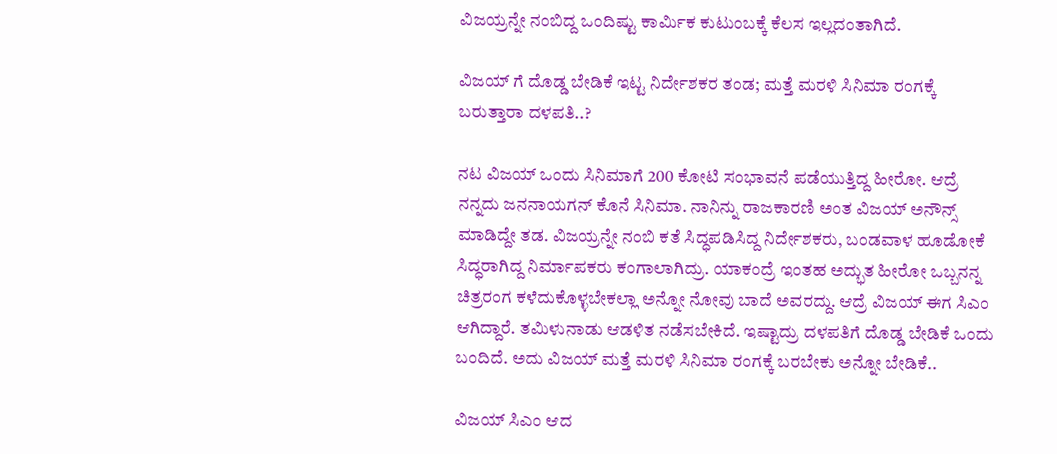ವಿಜಯ್ರನ್ನೇ ನಂಬಿದ್ದ ಒಂದಿಷ್ಟು ಕಾರ್ಮಿಕ ಕುಟುಂಬಕ್ಕೆ ಕೆಲಸ ಇಲ್ಲದಂತಾಗಿದೆ.

ವಿಜಯ್ ಗೆ ದೊಡ್ಡ ಬೇಡಿಕೆ ಇಟ್ಟ ನಿರ್ದೇಶಕರ ತಂಡ; ಮತ್ತೆ ಮರಳಿ ಸಿನಿಮಾ ರಂಗಕ್ಕೆ ಬರುತ್ತಾರಾ ದಳಪತಿ..?

ನಟ ವಿಜಯ್ ಒಂದು ಸಿನಿಮಾಗೆ 200 ಕೋಟಿ ಸಂಭಾವನೆ ಪಡೆಯುತ್ತಿದ್ದ ಹೀರೋ. ಆದ್ರೆ ನನ್ನದು ಜನನಾಯಗನ್ ಕೊನೆ ಸಿನಿಮಾ. ನಾನಿನ್ನು ರಾಜಕಾರಣಿ ಅಂತ ವಿಜಯ್ ಅನೌನ್ಸ್ ಮಾಡಿದ್ದೇ ತಡ. ವಿಜಯ್ರನ್ನೇ ನಂಬಿ ಕತೆ ಸಿದ್ಧಪಡಿಸಿದ್ದ ನಿರ್ದೇಶಕರು, ಬಂಡವಾಳ ಹೂಡೋಕೆ ಸಿದ್ಧರಾಗಿದ್ದ ನಿರ್ಮಾಪಕರು ಕಂಗಾಲಾಗಿದ್ರು. ಯಾಕಂದ್ರೆ ಇಂತಹ ಅದ್ಭುತ ಹೀರೋ ಒಬ್ಬನನ್ನ ಚಿತ್ರರಂಗ ಕಳೆದುಕೊಳ್ಳಬೇಕಲ್ಲಾ ಅನ್ನೋ ನೋವು ಬಾದೆ ಅವರದ್ದು. ಆದ್ರೆ ವಿಜಯ್ ಈಗ ಸಿಎಂ ಆಗಿದ್ದಾರೆ. ತಮಿಳುನಾಡು ಆಡಳಿತ ನಡೆಸಬೇಕಿದೆ. ಇಷ್ಟಾದ್ರು ದಳಪತಿಗೆ ದೊಡ್ಡ ಬೇಡಿಕೆ ಒಂದು ಬಂದಿದೆ. ಅದು ವಿಜಯ್ ಮತ್ತೆ ಮರಳಿ ಸಿನಿಮಾ ರಂಗಕ್ಕೆ ಬರಬೇಕು ಅನ್ನೋ ಬೇಡಿಕೆ..

ವಿಜಯ್ ಸಿಎಂ ಆದ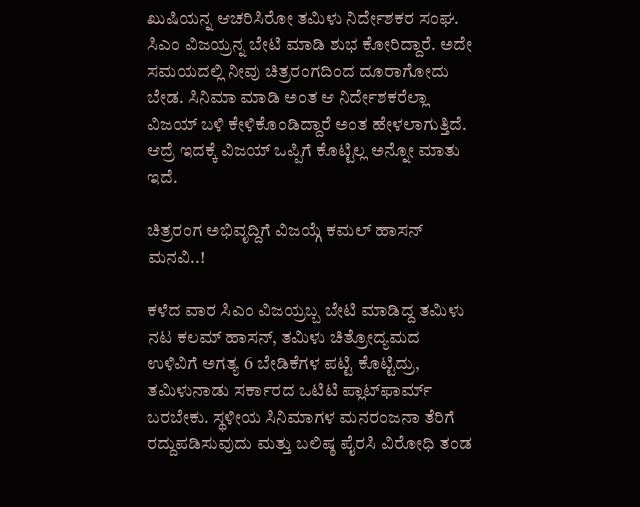ಖುಷಿಯನ್ನ ಆಚರಿಸಿರೋ ತಮಿಳು ನಿರ್ದೇಶಕರ ಸಂಘ. ಸಿಎಂ ವಿಜಯ್ರನ್ನ ಬೇಟಿ ಮಾಡಿ ಶುಭ ಕೋರಿದ್ದಾರೆ. ಅದೇ ಸಮಯದಲ್ಲಿ ನೀವು ಚಿತ್ರರಂಗದಿಂದ ದೂರಾಗೋದು ಬೇಡ. ಸಿನಿಮಾ ಮಾಡಿ ಅಂತ ಆ ನಿರ್ದೇಶಕರೆಲ್ಲಾ ವಿಜಯ್ ಬಳಿ ಕೇಳಿಕೊಂಡಿದ್ದಾರೆ ಅಂತ ಹೇಳಲಾಗುತ್ತಿದೆ. ಆದ್ರೆ ಇದಕ್ಕೆ ವಿಜಯ್ ಒಪ್ಪಿಗೆ ಕೊಟ್ಟಿಲ್ಲ ಅನ್ನೋ ಮಾತು ಇದೆ.

ಚಿತ್ರರಂಗ ಅಭಿವೃದ್ದಿಗೆ ವಿಜಯ್ಗೆ ಕಮಲ್ ಹಾಸನ್ ಮನವಿ..!

ಕಳೆದ ವಾರ ಸಿಎಂ ವಿಜಯ್ರಬ್ಬ ಬೇಟಿ ಮಾಡಿದ್ದ ತಮಿಳು ನಟ ಕಲಮ್ ಹಾಸನ್, ತಮಿಳು ಚಿತ್ರೋದ್ಯಮದ ಉಳಿವಿಗೆ ಅಗತ್ಯ 6 ಬೇಡಿಕೆಗಳ ಪಟ್ಟಿ ಕೊಟ್ಟಿದ್ರು, ತಮಿಳುನಾಡು ಸರ್ಕಾರದ ಒಟಿಟಿ ಪ್ಲಾಟ್‌ಫಾರ್ಮ್ ಬರಬೇಕು. ಸ್ಥಳೀಯ ಸಿನಿಮಾಗಳ ಮನರಂಜನಾ ತೆರಿಗೆ ರದ್ದುಪಡಿಸುವುದು ಮತ್ತು ಬಲಿಷ್ಠ ಪೈರಸಿ ವಿರೋಧಿ ತಂಡ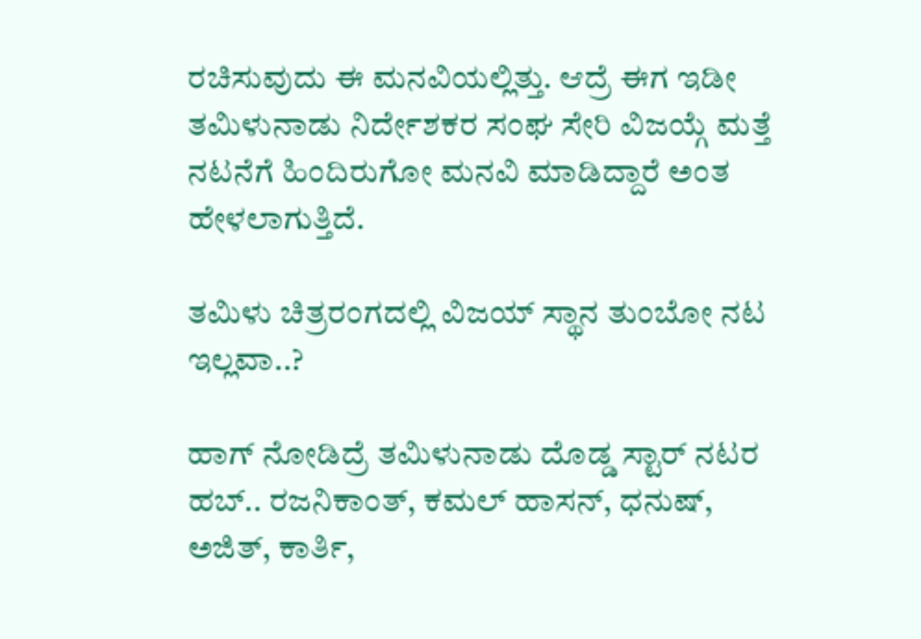ರಚಿಸುವುದು ಈ ಮನವಿಯಲ್ಲಿತ್ತು. ಆದ್ರೆ ಈಗ ಇಡೀ ತಮಿಳುನಾಡು ನಿರ್ದೇಶಕರ ಸಂಘ ಸೇರಿ ವಿಜಯ್ಗೆ ಮತ್ತೆ ನಟನೆಗೆ ಹಿಂದಿರುಗೋ ಮನವಿ ಮಾಡಿದ್ದಾರೆ ಅಂತ ಹೇಳಲಾಗುತ್ತಿದೆ.

ತಮಿಳು ಚಿತ್ರರಂಗದಲ್ಲಿ ವಿಜಯ್ ಸ್ಥಾನ ತುಂಬೋ ನಟ ಇಲ್ಲವಾ..?

ಹಾಗ್ ನೋಡಿದ್ರೆ ತಮಿಳುನಾಡು ದೊಡ್ಡ ಸ್ಟಾರ್ ನಟರ ಹಬ್.. ರಜನಿಕಾಂತ್, ಕಮಲ್ ಹಾಸನ್, ಧನುಷ್, ಅಜಿತ್, ಕಾರ್ತಿ,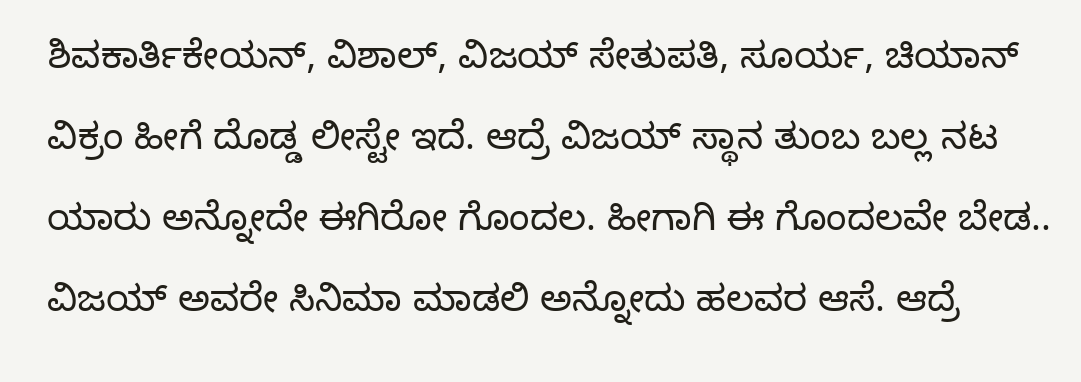ಶಿವಕಾರ್ತಿಕೇಯನ್, ವಿಶಾಲ್, ವಿಜಯ್ ಸೇತುಪತಿ, ಸೂರ್ಯ, ಚಿಯಾನ್ ವಿಕ್ರಂ ಹೀಗೆ ದೊಡ್ಡ ಲೀಸ್ಟೇ ಇದೆ. ಆದ್ರೆ ವಿಜಯ್ ಸ್ಥಾನ ತುಂಬ ಬಲ್ಲ ನಟ ಯಾರು ಅನ್ನೋದೇ ಈಗಿರೋ ಗೊಂದಲ. ಹೀಗಾಗಿ ಈ ಗೊಂದಲವೇ ಬೇಡ.. ವಿಜಯ್ ಅವರೇ ಸಿನಿಮಾ ಮಾಡಲಿ ಅನ್ನೋದು ಹಲವರ ಆಸೆ. ಆದ್ರೆ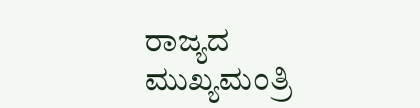ರಾಜ್ಯದ ಮುಖ್ಯಮಂತ್ರಿ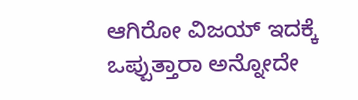ಆಗಿರೋ ವಿಜಯ್ ಇದಕ್ಕೆ ಒಪ್ಪುತ್ತಾರಾ ಅನ್ನೋದೇ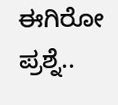ಈಗಿರೋ ಪ್ರಶ್ನೆ..